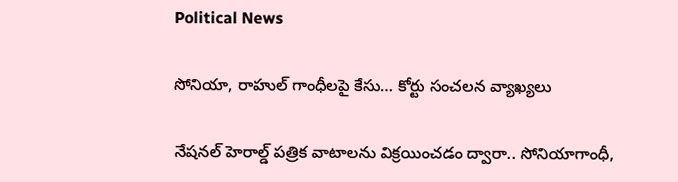Political News

సోనియా, రాహుల్ గాంధీలపై కేసు… కోర్టు సంచలన వ్యాఖ్యలు

నేష‌న‌ల్ హెరాల్డ్ ప‌త్రిక వాటాల‌ను విక్ర‌యించ‌డం ద్వారా.. సోనియాగాంధీ,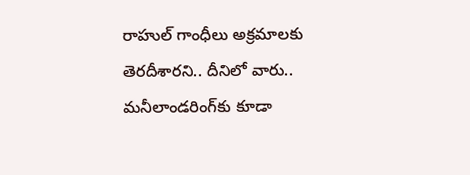రాహుల్ గాంధీలు అక్ర‌మాలకు తెర‌దీశార‌ని.. దీనిలో వారు.. మ‌నీలాండ‌రింగ్‌కు కూడా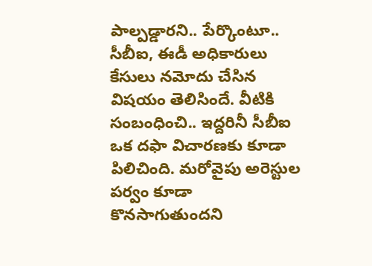పాల్ప‌డ్డార‌ని.. పేర్కొంటూ.. సీబీఐ, ఈడీ అధికారులు కేసులు న‌మోదు చేసిన విష‌యం తెలిసిందే. వీటికి సంబంధించి.. ఇద్ద‌రినీ సీబీఐ ఒక ద‌ఫా విచార‌ణ‌కు కూడా పిలిచింది. మ‌రోవైపు అరెస్టుల ప‌ర్వం కూడా కొన‌సాగుతుంద‌ని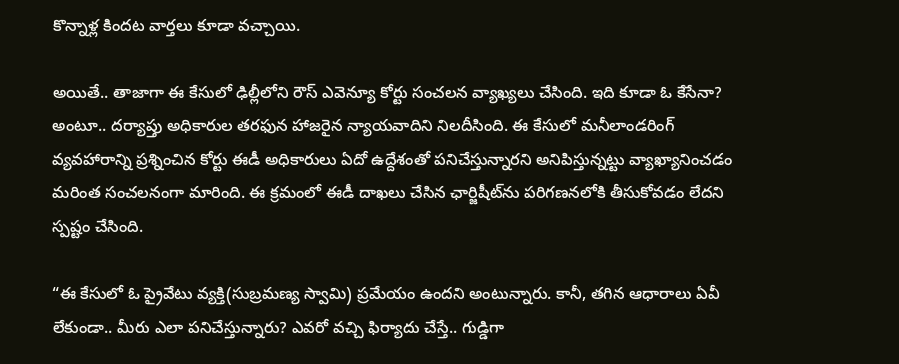కొన్నాళ్ల కింద‌ట వార్త‌లు కూడా వ‌చ్చాయి.

అయితే.. తాజాగా ఈ కేసులో ఢిల్లీలోని రౌస్ ఎవెన్యూ కోర్టు సంచ‌ల‌న వ్యాఖ్య‌లు చేసింది. ఇది కూడా ఓ కేసేనా? అంటూ.. ద‌ర్యాప్తు అధికారుల త‌ర‌ఫున హాజ‌రైన న్యాయ‌వాదిని నిల‌దీసింది. ఈ కేసులో మనీలాండరింగ్  వ్య‌వ‌హారాన్ని ప్ర‌శ్నించిన కోర్టు ఈడీ అధికారులు ఏదో ఉద్దేశంతో ప‌నిచేస్తున్నార‌ని అనిపిస్తున్న‌ట్టు వ్యాఖ్యానించ‌డం మ‌రింత సంచ‌ల‌నంగా మారింది. ఈ క్ర‌మంలో ఈడీ దాఖలు చేసిన ఛార్జిషీట్‌ను పరిగణనలోకి తీసుకోవడం లేద‌ని స్ప‌ష్టం చేసింది.

“ఈ కేసులో ఓ ప్రైవేటు వ్య‌క్తి(సుబ్ర‌మ‌ణ్య స్వామి) ప్ర‌మేయం ఉంద‌ని అంటున్నారు. కానీ, త‌గిన ఆధారాలు ఏవీ లేకుండా.. మీరు ఎలా ప‌నిచేస్తున్నారు? ఎవ‌రో వ‌చ్చి ఫిర్యాదు చేస్తే.. గుడ్డిగా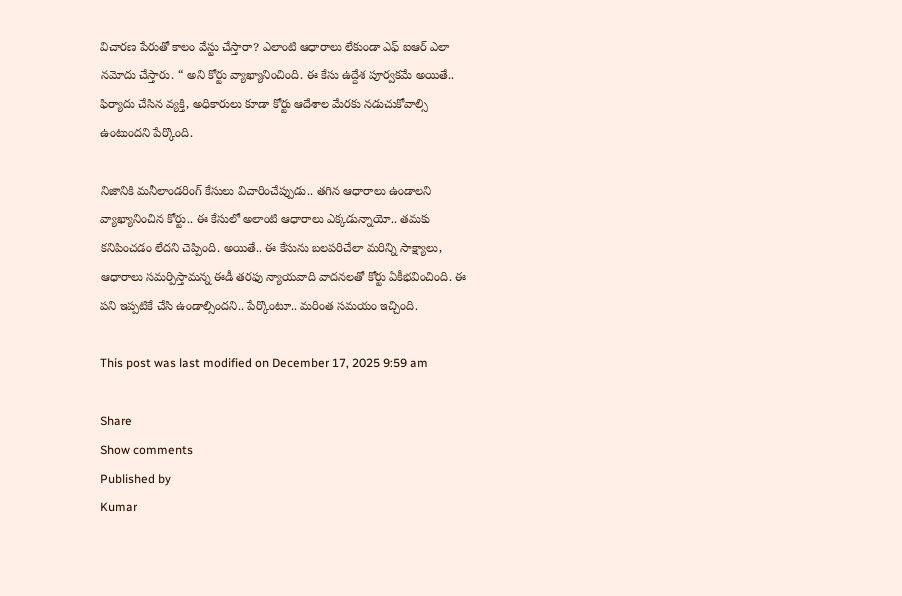విచార‌ణ పేరుతో కాలం వేస్టు చేస్తారా? ఎలాంటి ఆధారాలు లేకుండా ఎఫ్ ఐఆర్ ఎలా న‌మోదు చేస్తారు. “ అని కోర్టు వ్యాఖ్యానించింది. ఈ కేసు ఉద్దేశ పూర్వ‌క‌మే అయితే.. ఫిర్యాదు చేసిన వ్య‌క్తి, అధికారులు కూడా కోర్టు ఆదేశాల మేర‌కు న‌డుచుకోవాల్సి ఉంటుంద‌ని పేర్కొంది.

నిజానికి మ‌నీలాండ‌రింగ్ కేసులు విచారించేప్పుడు.. త‌గిన ఆధారాలు ఉండాల‌ని వ్యాఖ్యానించిన కోర్టు.. ఈ కేసులో అలాంటి ఆధారాలు ఎక్క‌డున్నాయో.. త‌మ‌కు క‌నిపించ‌డం లేద‌ని చెప్పింది. అయితే.. ఈ కేసును బ‌ల‌ప‌రిచేలా మ‌రిన్ని సాక్ష్యాలు, ఆధారాలు స‌మ‌ర్పిస్తామ‌న్న ఈడీ త‌ర‌ఫు న్యాయ‌వాది వాద‌న‌ల‌తో కోర్టు ఏకీభ‌వించింది. ఈ ప‌ని ఇప్ప‌టికే చేసి ఉండాల్సింద‌ని.. పేర్కొంటూ.. మ‌రింత స‌మ‌యం ఇచ్చింది.

This post was last modified on December 17, 2025 9:59 am

Share
Show comments
Published by
Kumar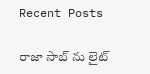Recent Posts

రాజా సాబ్ ను లైట్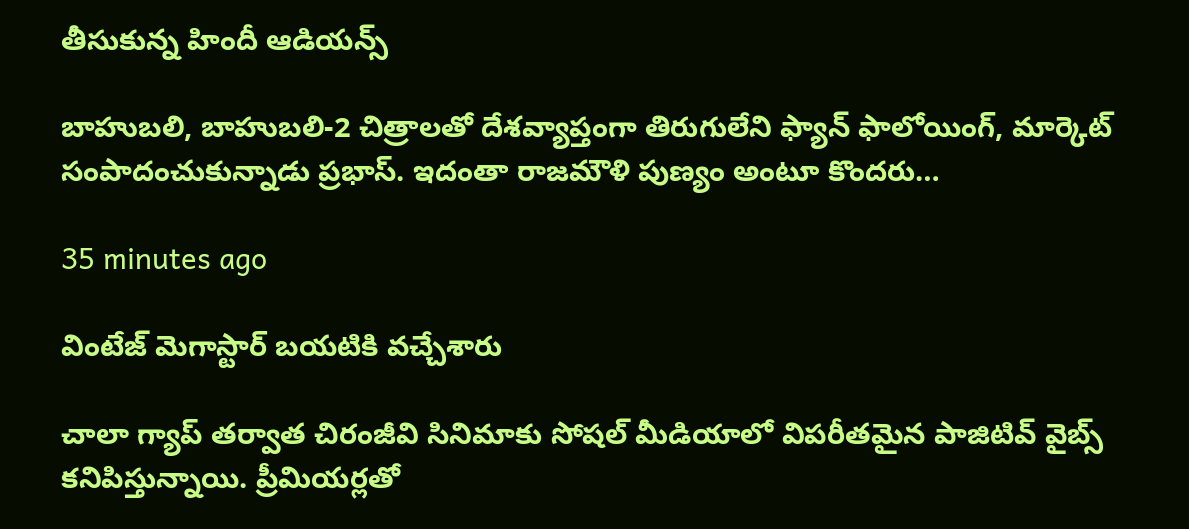తీసుకున్న‌ హిందీ ఆడియ‌న్స్

బాహుబ‌లి, బాహుబ‌లి-2 చిత్రాల‌తో దేశ‌వ్యాప్తంగా తిరుగులేని ఫ్యాన్ ఫాలోయింగ్, మార్కెట్ సంపాదంచుకున్నాడు ప్ర‌భాస్. ఇదంతా రాజ‌మౌళి పుణ్యం అంటూ కొంద‌రు…

35 minutes ago

వింటేజ్ మెగాస్టార్ బయటికి వచ్చేశారు

చాలా గ్యాప్ తర్వాత చిరంజీవి సినిమాకు సోషల్ మీడియాలో విపరీతమైన పాజిటివ్ వైబ్స్ కనిపిస్తున్నాయి. ప్రీమియర్లతో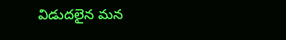విడుదలైన మన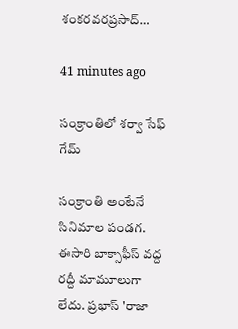శంకరవరప్రసాద్…

41 minutes ago

సంక్రాంతిలో శర్వా సేఫ్ గేమ్

సంక్రాంతి అంటేనే సినిమాల పండగ. ఈసారి బాక్సాఫీస్ వద్ద రద్దీ మామూలుగా లేదు. ప్రభాస్ 'రాజా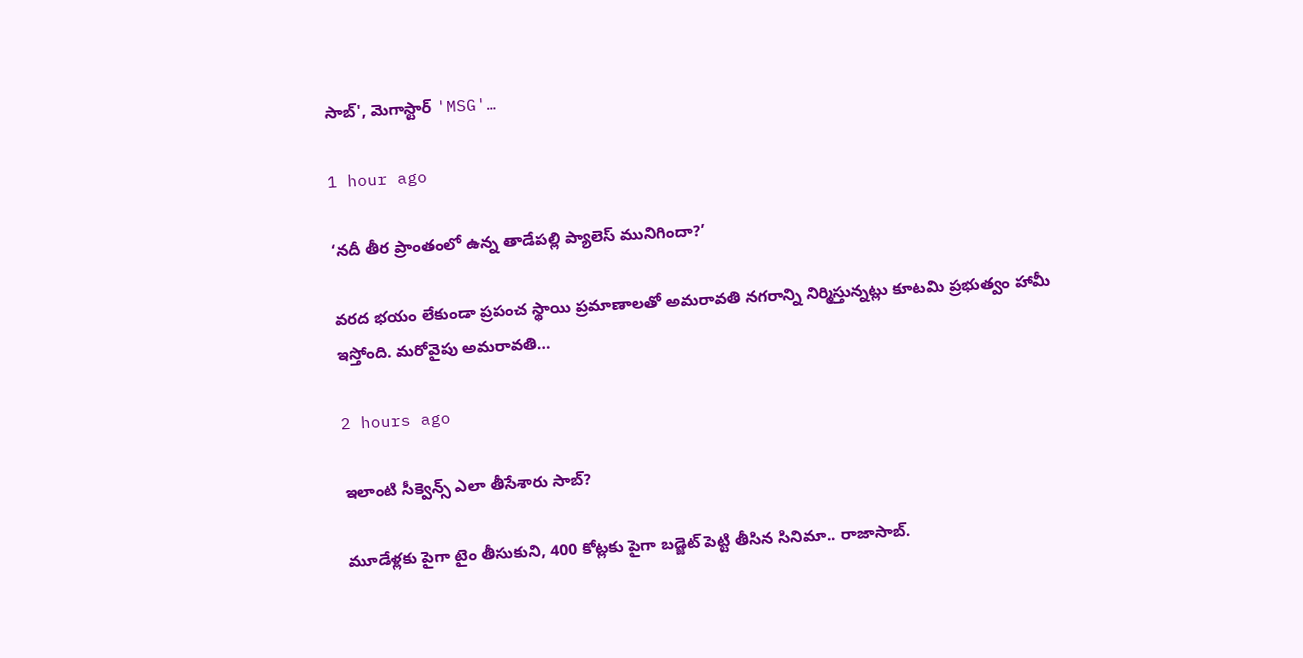సాబ్', మెగాస్టార్ 'MSG'…

1 hour ago

‘నదీ తీర ప్రాంతంలో ఉన్న తాడేపల్లి ప్యాలెస్ మునిగిందా?’

వరద భయం లేకుండా ప్రపంచ స్థాయి ప్రమాణాలతో అమరావతి నగరాన్ని నిర్మిస్తున్నట్లు కూటమి ప్రభుత్వం హామీ ఇస్తోంది. మరోవైపు అమరావతి…

2 hours ago

ఇలాంటి సీక్వెన్స్ ఎలా తీసేశారు సాబ్‌?

మూడేళ్ల‌కు పైగా టైం తీసుకుని, 400 కోట్ల‌కు పైగా బ‌డ్జెట్ పెట్టి తీసిన సినిమా.. రాజాసాబ్.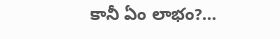కానీ ఏం లాభం?…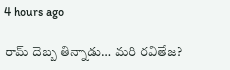4 hours ago

రామ్ దెబ్బ తిన్నాడు… మరి రవితేజ?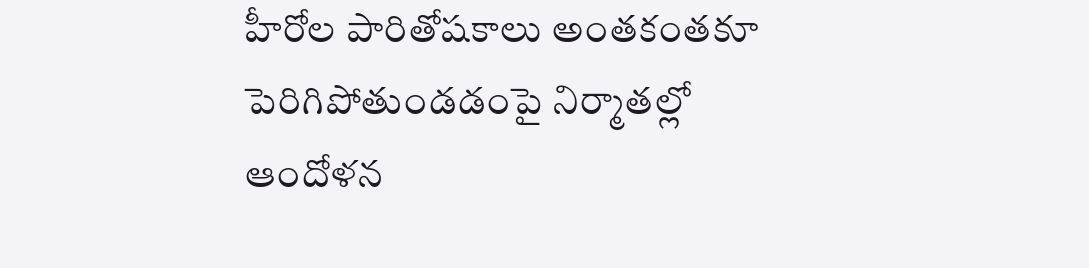హీరోల పారితోషకాలు అంతకంతకూ పెరిగిపోతుండడంపై నిర్మాతల్లో ఆందోళన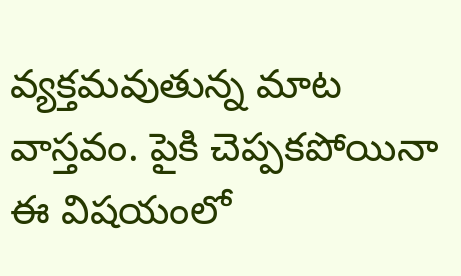వ్యక్తమవుతున్న మాట వాస్తవం. పైకి చెప్పకపోయినా ఈ విషయంలో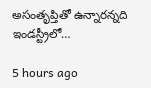అసంతృప్తితో ఉన్నారన్నది ఇండస్ట్రీలో…

5 hours ago